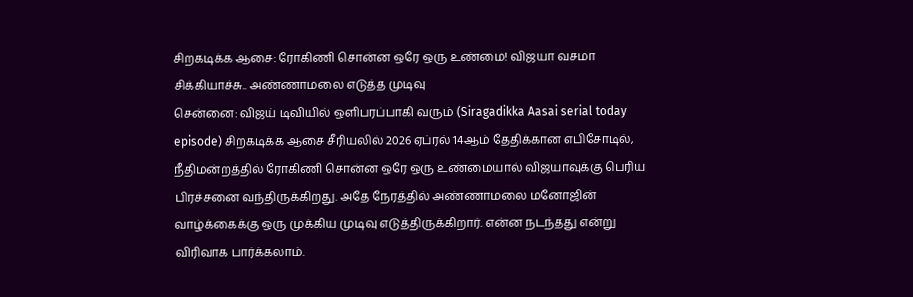சிறகடிக்க ஆசை: ரோகிணி சொன்ன ஒரே ஒரு உண்மை! விஜயா வசமா சிக்கியாச்சு.. அண்ணாமலை எடுத்த முடிவு
சென்னை: விஜய் டிவியில் ஒளிபரப்பாகி வரும் (Siragadikka Aasai serial today episode) சிறகடிக்க ஆசை சீரியலில் 2026 ஏப்ரல் 14ஆம் தேதிக்கான எபிசோடில், நீதிமன்றத்தில் ரோகிணி சொன்ன ஒரே ஒரு உண்மையால் விஜயாவுக்கு பெரிய பிரச்சனை வந்திருக்கிறது. அதே நேரத்தில் அண்ணாமலை மனோஜின் வாழ்க்கைக்கு ஒரு முக்கிய முடிவு எடுத்திருக்கிறார். என்ன நடந்தது என்று விரிவாக பார்க்கலாம்.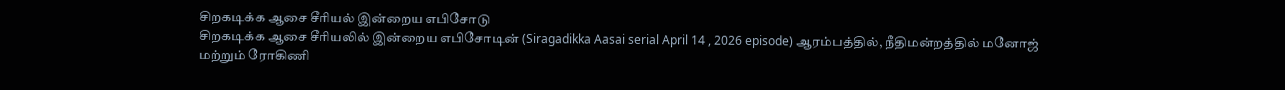சிறகடிக்க ஆசை சீரியல் இன்றைய எபிசோடு
சிறகடிக்க ஆசை சீரியலில் இன்றைய எபிசோடின் (Siragadikka Aasai serial April 14 , 2026 episode) ஆரம்பத்தில், நீதிமன்றத்தில் மனோஜ் மற்றும் ரோகிணி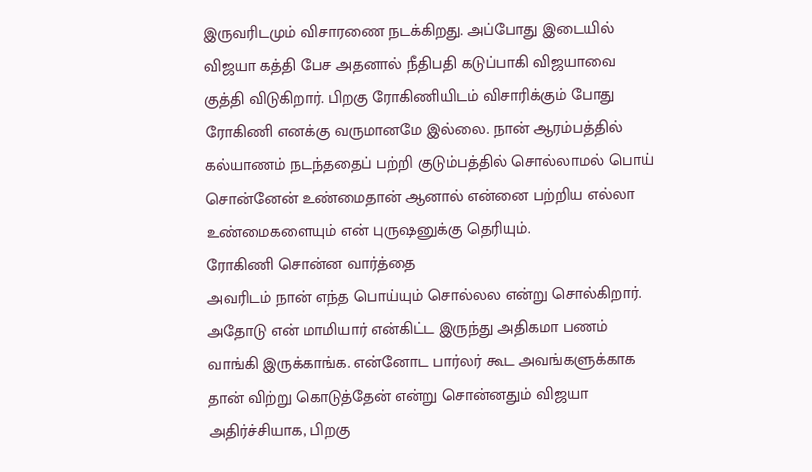இருவரிடமும் விசாரணை நடக்கிறது. அப்போது இடையில் விஜயா கத்தி பேச அதனால் நீதிபதி கடுப்பாகி விஜயாவை குத்தி விடுகிறார். பிறகு ரோகிணியிடம் விசாரிக்கும் போது ரோகிணி எனக்கு வருமானமே இல்லை. நான் ஆரம்பத்தில் கல்யாணம் நடந்ததைப் பற்றி குடும்பத்தில் சொல்லாமல் பொய் சொன்னேன் உண்மைதான் ஆனால் என்னை பற்றிய எல்லா உண்மைகளையும் என் புருஷனுக்கு தெரியும்.
ரோகிணி சொன்ன வார்த்தை
அவரிடம் நான் எந்த பொய்யும் சொல்லல என்று சொல்கிறார். அதோடு என் மாமியார் என்கிட்ட இருந்து அதிகமா பணம் வாங்கி இருக்காங்க. என்னோட பார்லர் கூட அவங்களுக்காக தான் விற்று கொடுத்தேன் என்று சொன்னதும் விஜயா அதிர்ச்சியாக, பிறகு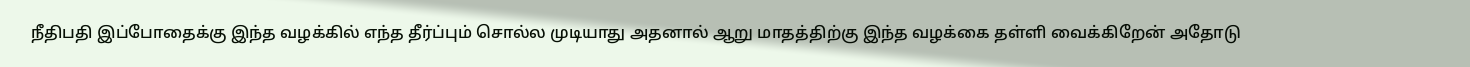நீதிபதி இப்போதைக்கு இந்த வழக்கில் எந்த தீர்ப்பும் சொல்ல முடியாது அதனால் ஆறு மாதத்திற்கு இந்த வழக்கை தள்ளி வைக்கிறேன் அதோடு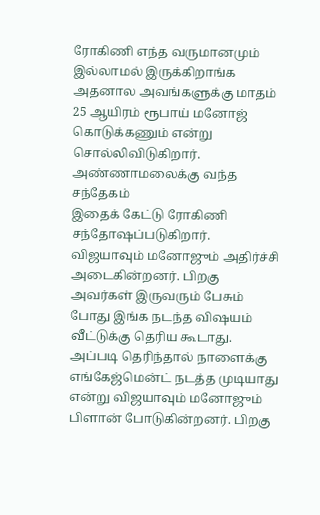ரோகிணி எந்த வருமானமும் இல்லாமல் இருக்கிறாங்க அதனால அவங்களுக்கு மாதம் 25 ஆயிரம் ரூபாய் மனோஜ் கொடுக்கணும் என்று சொல்லிவிடுகிறார்.
அண்ணாமலைக்கு வந்த சந்தேகம்
இதைக் கேட்டு ரோகிணி சந்தோஷப்படுகிறார். விஜயாவும் மனோஜும் அதிர்ச்சி அடைகின்றனர். பிறகு அவர்கள் இருவரும் பேசும் போது இங்க நடந்த விஷயம் வீட்டுக்கு தெரிய கூடாது. அப்படி தெரிந்தால் நாளைக்கு எங்கேஜ்மென்ட் நடத்த முடியாது என்று விஜயாவும் மனோஜும் பிளான் போடுகின்றனர். பிறகு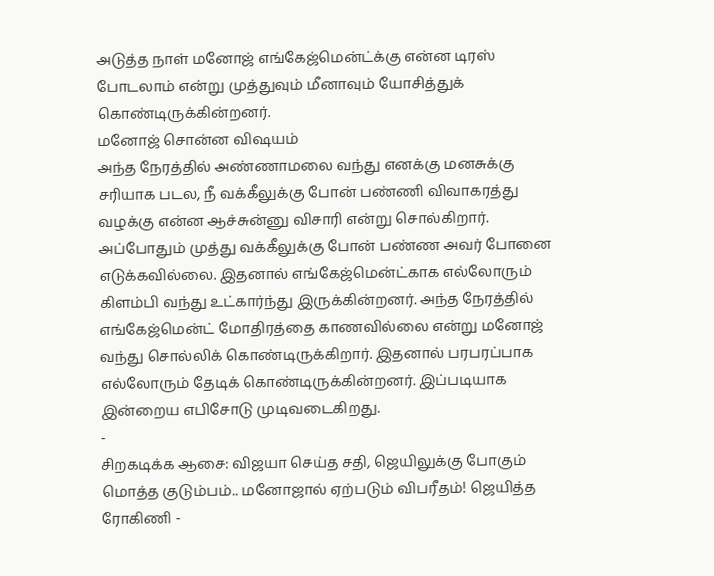அடுத்த நாள் மனோஜ் எங்கேஜ்மென்ட்க்கு என்ன டிரஸ் போடலாம் என்று முத்துவும் மீனாவும் யோசித்துக் கொண்டிருக்கின்றனர்.
மனோஜ் சொன்ன விஷயம்
அந்த நேரத்தில் அண்ணாமலை வந்து எனக்கு மனசுக்கு சரியாக படல, நீ வக்கீலுக்கு போன் பண்ணி விவாகரத்து வழக்கு என்ன ஆச்சுன்னு விசாரி என்று சொல்கிறார். அப்போதும் முத்து வக்கீலுக்கு போன் பண்ண அவர் போனை எடுக்கவில்லை. இதனால் எங்கேஜ்மென்ட்காக எல்லோரும் கிளம்பி வந்து உட்கார்ந்து இருக்கின்றனர். அந்த நேரத்தில் எங்கேஜ்மென்ட் மோதிரத்தை காணவில்லை என்று மனோஜ் வந்து சொல்லிக் கொண்டிருக்கிறார். இதனால் பரபரப்பாக எல்லோரும் தேடிக் கொண்டிருக்கின்றனர். இப்படியாக இன்றைய எபிசோடு முடிவடைகிறது.
-
சிறகடிக்க ஆசை: விஜயா செய்த சதி, ஜெயிலுக்கு போகும் மொத்த குடும்பம்.. மனோஜால் ஏற்படும் விபரீதம்! ஜெயித்த ரோகிணி -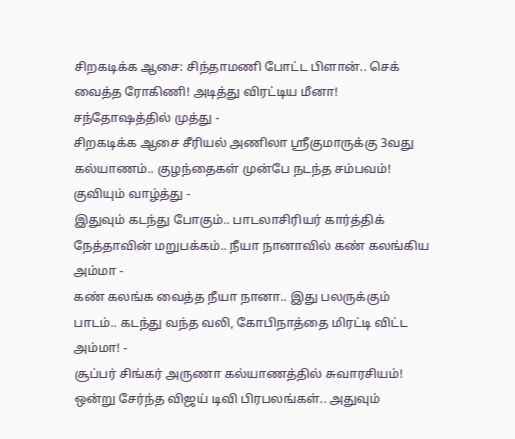சிறகடிக்க ஆசை: சிந்தாமணி போட்ட பிளான்.. செக் வைத்த ரோகிணி! அடித்து விரட்டிய மீனா! சந்தோஷத்தில் முத்து -
சிறகடிக்க ஆசை சீரியல் அணிலா ஸ்ரீகுமாருக்கு 3வது கல்யாணம்.. குழந்தைகள் முன்பே நடந்த சம்பவம்! குவியும் வாழ்த்து -
இதுவும் கடந்து போகும்.. பாடலாசிரியர் கார்த்திக் நேத்தாவின் மறுபக்கம்.. நீயா நானாவில் கண் கலங்கிய அம்மா -
கண் கலங்க வைத்த நீயா நானா.. இது பலருக்கும் பாடம்.. கடந்து வந்த வலி, கோபிநாத்தை மிரட்டி விட்ட அம்மா! -
சூப்பர் சிங்கர் அருணா கல்யாணத்தில் சுவாரசியம்! ஒன்று சேர்ந்த விஜய் டிவி பிரபலங்கள்.. அதுவும்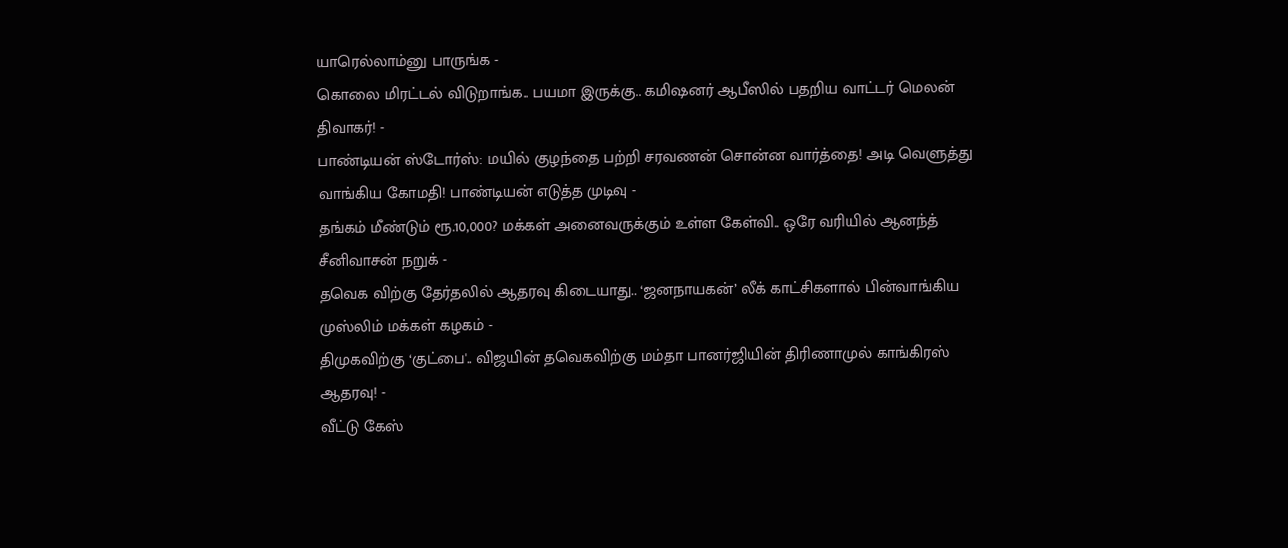யாரெல்லாம்னு பாருங்க -
கொலை மிரட்டல் விடுறாங்க.. பயமா இருக்கு.. கமிஷனர் ஆபீஸில் பதறிய வாட்டர் மெலன் திவாகர்! -
பாண்டியன் ஸ்டோர்ஸ்: மயில் குழந்தை பற்றி சரவணன் சொன்ன வார்த்தை! அடி வெளுத்து வாங்கிய கோமதி! பாண்டியன் எடுத்த முடிவு -
தங்கம் மீண்டும் ரூ.10,000? மக்கள் அனைவருக்கும் உள்ள கேள்வி.. ஒரே வரியில் ஆனந்த் சீனிவாசன் நறுக் -
தவெக விற்கு தேர்தலில் ஆதரவு கிடையாது.. ‘ஜனநாயகன்’ லீக் காட்சிகளால் பின்வாங்கிய முஸ்லிம் மக்கள் கழகம் -
திமுகவிற்கு ‘குட்பை'.. விஜயின் தவெகவிற்கு மம்தா பானர்ஜியின் திரிணாமுல் காங்கிரஸ் ஆதரவு! -
வீட்டு கேஸ்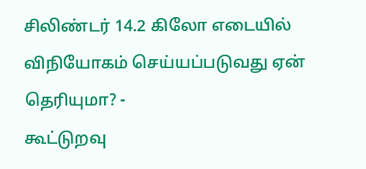சிலிண்டர் 14.2 கிலோ எடையில் விநியோகம் செய்யப்படுவது ஏன் தெரியுமா? -
கூட்டுறவு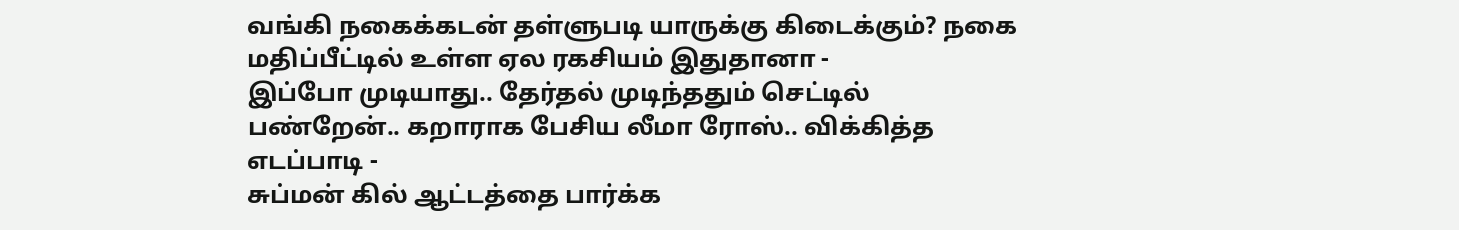வங்கி நகைக்கடன் தள்ளுபடி யாருக்கு கிடைக்கும்? நகை மதிப்பீட்டில் உள்ள ஏல ரகசியம் இதுதானா -
இப்போ முடியாது.. தேர்தல் முடிந்ததும் செட்டில் பண்றேன்.. கறாராக பேசிய லீமா ரோஸ்.. விக்கித்த எடப்பாடி -
சுப்மன் கில் ஆட்டத்தை பார்க்க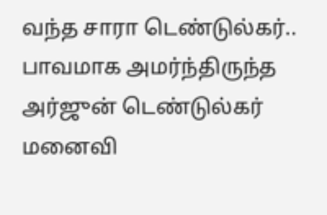வந்த சாரா டெண்டுல்கர்.. பாவமாக அமர்ந்திருந்த அர்ஜுன் டெண்டுல்கர் மனைவி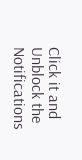Click it and Unblock the Notifications